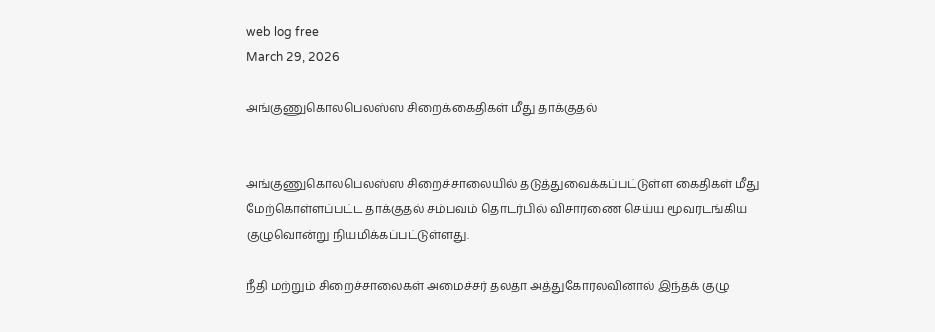web log free
March 29, 2026

அங்குணுகொலபெலஸ்ஸ சிறைக்கைதிகள் மீது தாக்குதல்


அங்குணுகொலபெலஸ்ஸ சிறைச்சாலையில் தடுத்துவைக்கப்பட்டுள்ள கைதிகள் மீது மேற்கொள்ளப்பட்ட தாக்குதல் சம்பவம் தொடர்பில் விசாரணை செய்ய மூவரடங்கிய குழுவொன்று நியமிக்கப்பட்டுள்ளது.

நீதி மற்றும் சிறைச்சாலைகள் அமைச்சர் தலதா அத்துகோரலவினால் இந்தக் குழு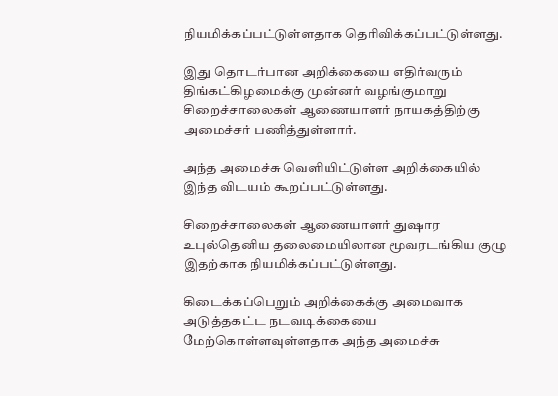நியமிக்கப்பட்டுள்ளதாக தெரிவிக்கப்பட்டுள்ளது.

இது தொடர்பான அறிக்கையை எதிர்வரும் திங்கட்கிழமைக்கு முன்னர் வழங்குமாறு சிறைச்சாலைகள் ஆணையாளர் நாயகத்திற்கு அமைச்சர் பணித்துள்ளார்.

அந்த அமைச்சு வௌியிட்டுள்ள அறிக்கையில் இந்த விடயம் கூறப்பட்டுள்ளது.

சிறைச்சாலைகள் ஆணையாளர் துஷார உபுல்தெனிய தலைமையிலான மூவரடங்கிய குழு இதற்காக நியமிக்கப்பட்டுள்ளது.

கிடைக்கப்பெறும் அறிக்கைக்கு அமைவாக அடுத்தகட்ட நடவடிக்கையை மேற்கொள்ளவுள்ளதாக அந்த அமைச்சு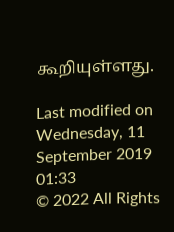கூறியுள்ளது.

Last modified on Wednesday, 11 September 2019 01:33
© 2022 All Rights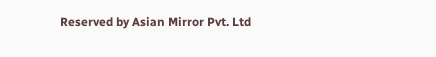Reserved by Asian Mirror Pvt. Ltd